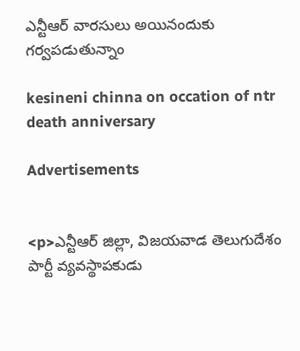ఎన్టీఆర్ వారసులు అయినందుకు గర్వపడుతున్నాం

kesineni chinna on occation of ntr death anniversary

Advertisements


<p>ఎన్టీఆర్ జిల్లా, విజయవాడ తెలుగుదేశం పార్టీ వ్యవస్థాపకుడు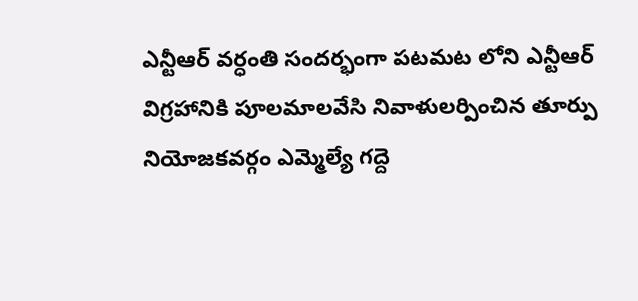ఎన్టీఆర్ వర్ధంతి సందర్భంగా పటమట లోని ఎన్టీఆర్ విగ్రహానికి పూలమాలవేసి నివాళులర్పించిన తూర్పు నియోజకవర్గం ఎమ్మెల్యే గద్దె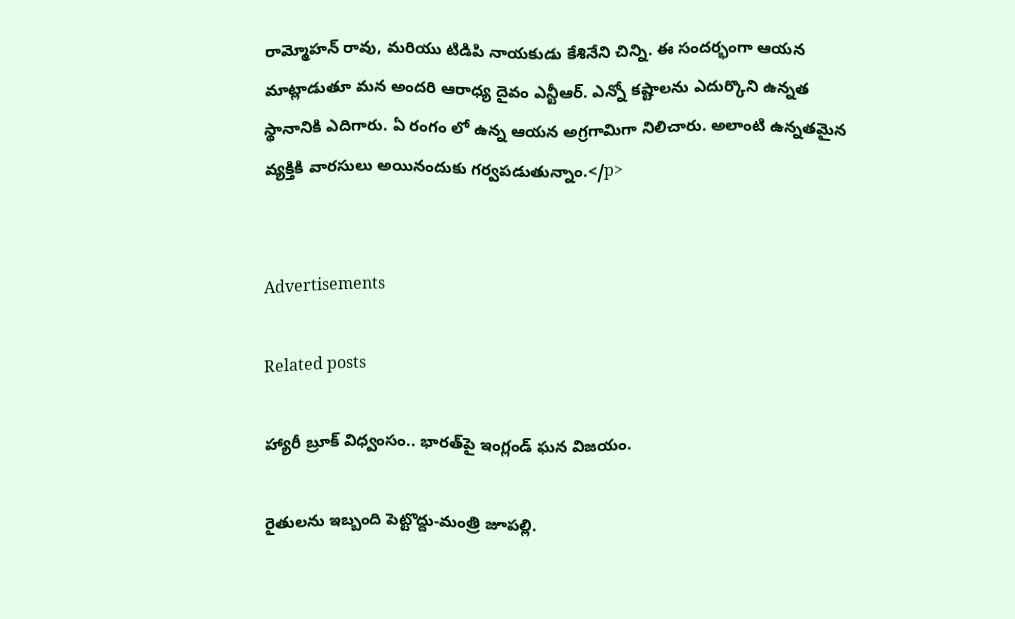రామ్మోహన్ రావు, మరియు టిడిపి నాయకుడు కేశినేని చిన్ని. ఈ సందర్భంగా ఆయన మాట్లాడుతూ మన అందరి ఆరాధ్య దైవం ఎన్టీఆర్. ఎన్నో కష్టాలను ఎదుర్కొని ఉన్నత స్థానానికి ఎదిగారు. ఏ రంగం లో ఉన్న ఆయన అగ్రగామిగా నిలిచారు. అలాంటి ఉన్నతమైన వ్యక్తికి వారసులు అయినందుకు గర్వపడుతున్నాం.</p>


Advertisements

Related posts

హ్యారీ బ్రూక్ విధ్వంసం.. భారత్‌పై ఇంగ్లండ్ ఘన విజయం.

రైతులను ఇబ్బంది పెట్టొద్దు-మంత్రి జూపల్లి.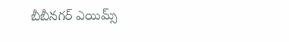బీబీనగర్ ఎయిమ్స్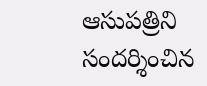ఆసుపత్రిని సందర్శించిన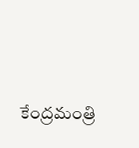కేంద్రమంత్రి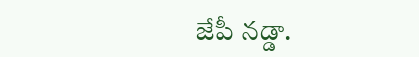జేపీ నడ్డా.